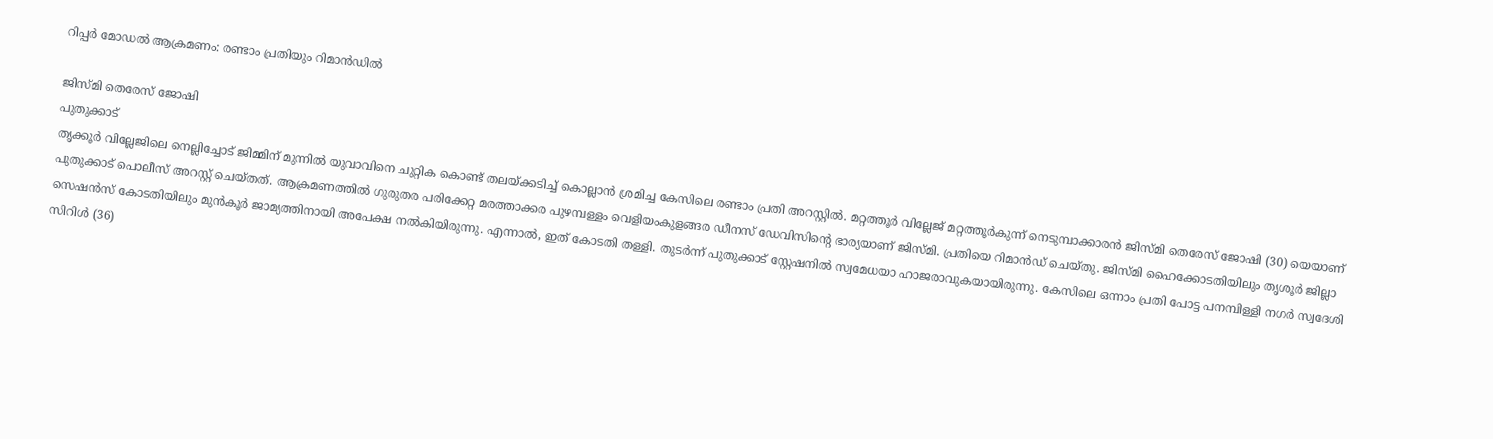റിപ്പർ മോഡൽ ആക്രമണം: രണ്ടാം പ്രതിയും റിമാൻഡിൽ

ജിസ്മി തെരേസ് ജോഷി
പുതുക്കാട്
തൃക്കൂർ വില്ലേജിലെ നെല്ലിച്ചോട് ജിമ്മിന് മുന്നിൽ യുവാവിനെ ചുറ്റിക കൊണ്ട് തലയ്ക്കടിച്ച് കൊല്ലാൻ ശ്രമിച്ച കേസിലെ രണ്ടാം പ്രതി അറസ്റ്റിൽ. മറ്റത്തൂർ വില്ലേജ് മറ്റത്തൂർകുന്ന് നെടുമ്പാക്കാരൻ ജിസ്മി തെരേസ് ജോഷി (30) യെയാണ് പുതുക്കാട് പൊലീസ് അറസ്റ്റ് ചെയ്തത്. ആക്രമണത്തിൽ ഗുരുതര പരിക്കേറ്റ മരത്താക്കര പുഴമ്പള്ളം വെളിയംകുളങ്ങര ഡീനസ് ഡേവിസിന്റെ ഭാര്യയാണ് ജിസ്മി. പ്രതിയെ റിമാൻഡ് ചെയ്തു. ജിസ്മി ഹൈക്കോടതിയിലും തൃശൂർ ജില്ലാ സെഷൻസ് കോടതിയിലും മുൻകൂർ ജാമ്യത്തിനായി അപേക്ഷ നൽകിയിരുന്നു. എന്നാൽ, ഇത് കോടതി തള്ളി. തുടർന്ന് പുതുക്കാട് സ്റ്റേഷനിൽ സ്വമേധയാ ഹാജരാവുകയായിരുന്നു. കേസിലെ ഒന്നാം പ്രതി പോട്ട പനമ്പിള്ളി നഗർ സ്വദേശി സിറിൾ (36)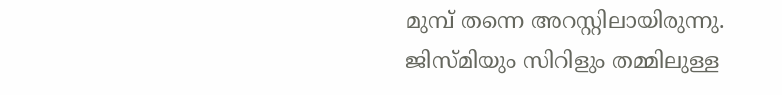മുമ്പ് തന്നെ അറസ്റ്റിലായിരുന്നു. ജിസ്മിയും സിറിളും തമ്മിലുള്ള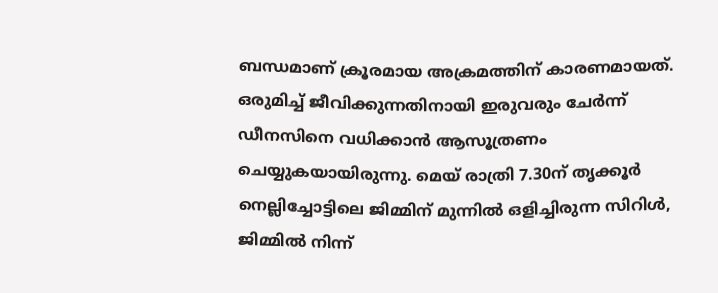ബന്ധമാണ് ക്രൂരമായ അക്രമത്തിന് കാരണമായത്. ഒരുമിച്ച് ജീവിക്കുന്നതിനായി ഇരുവരും ചേർന്ന് ഡീനസിനെ വധിക്കാൻ ആസൂത്രണം ചെയ്യുകയായിരുന്നു. മെയ് രാത്രി 7.30ന് തൃക്കൂർ നെല്ലിച്ചോട്ടിലെ ജിമ്മിന് മുന്നിൽ ഒളിച്ചിരുന്ന സിറിൾ, ജിമ്മിൽ നിന്ന്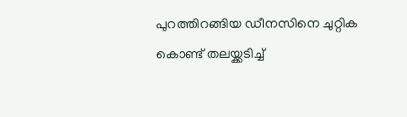പുറത്തിറങ്ങിയ ഡീനസിനെ ചുറ്റിക കൊണ്ട് തലയ്ക്കടിച്ച്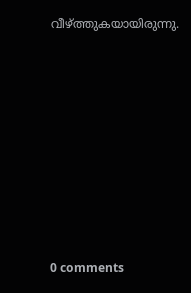വീഴ്ത്തുകയായിരുന്നു.










0 comments